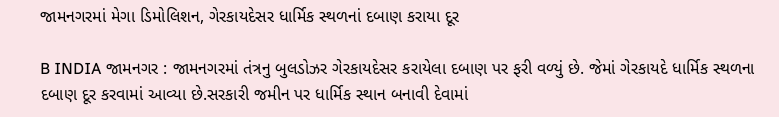જામનગરમાં મેગા ડિમોલિશન, ગેરકાયદેસર ધાર્મિક સ્થળનાં દબાણ કરાયા દૂર

B INDIA જામનગર : જામનગરમાં તંત્રનુ બુલડોઝર ગેરકાયદેસર કરાયેલા દબાણ પર ફરી વળ્યું છે. જેમાં ગેરકાયદે ધાર્મિક સ્થળના દબાણ દૂર કરવામાં આવ્યા છે.સરકારી જમીન પર ધાર્મિક સ્થાન બનાવી દેવામાં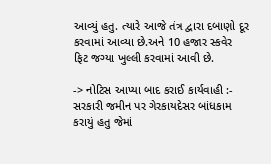આવ્યું હતુ. ત્યારે આજે તંત્ર દ્વારા દબાણો દૂર કરવામાં આવ્યા છે.અને 10 હજાર સ્કવેર ફિટ જગ્યા ખુલ્લી કરવામાં આવી છે.

-> નોટિસ આપ્યા બાદ કરાઈ કાર્યવાહી :- સરકારી જમીન પર ગેરકાયદેસર બાંધકામ કરાયું હતુ જેમાં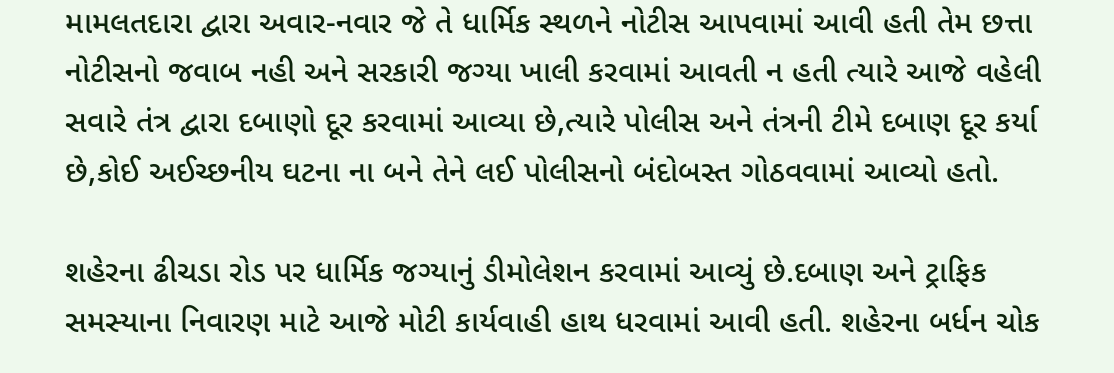મામલતદારા દ્વારા અવાર-નવાર જે તે ધાર્મિક સ્થળને નોટીસ આપવામાં આવી હતી તેમ છત્તા નોટીસનો જવાબ નહી અને સરકારી જગ્યા ખાલી કરવામાં આવતી ન હતી ત્યારે આજે વહેલી સવારે તંત્ર દ્વારા દબાણો દૂર કરવામાં આવ્યા છે,ત્યારે પોલીસ અને તંત્રની ટીમે દબાણ દૂર કર્યા છે,કોઈ અઈચ્છનીય ઘટના ના બને તેને લઈ પોલીસનો બંદોબસ્ત ગોઠવવામાં આવ્યો હતો.

શહેરના ઢીચડા રોડ પર ધાર્મિક જગ્યાનું ડીમોલેશન કરવામાં આવ્યું છે.દબાણ અને ટ્રાફિક સમસ્યાના નિવારણ માટે આજે મોટી કાર્યવાહી હાથ ધરવામાં આવી હતી. શહેરના બર્ધન ચોક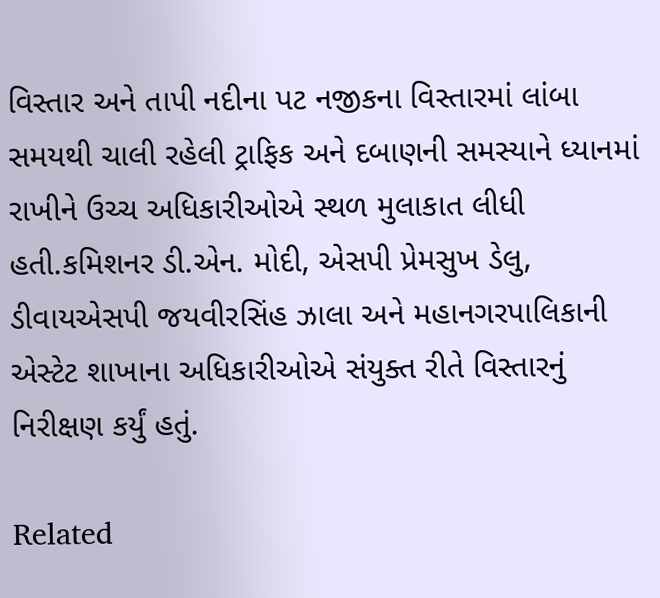વિસ્તાર અને તાપી નદીના પટ નજીકના વિસ્તારમાં લાંબા સમયથી ચાલી રહેલી ટ્રાફિક અને દબાણની સમસ્યાને ધ્યાનમાં રાખીને ઉચ્ચ અધિકારીઓએ સ્થળ મુલાકાત લીધી હતી.કમિશનર ડી.એન. મોદી, એસપી પ્રેમસુખ ડેલુ, ડીવાયએસપી જયવીરસિંહ ઝાલા અને મહાનગરપાલિકાની એસ્ટેટ શાખાના અધિકારીઓએ સંયુક્ત રીતે વિસ્તારનું નિરીક્ષણ કર્યું હતું.

Related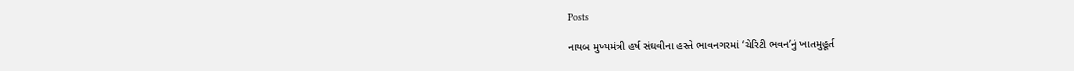Posts

નાયબ મુખ્યમંત્રી હર્ષ સંઘવીના હસ્તે ભાવનગરમાં ‘ચેરિટી ભવન’નું ખાતમુહૂર્ત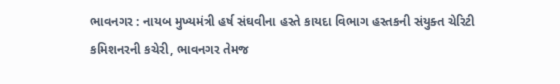ભાવનગર : નાયબ મુખ્યમંત્રી હર્ષ સંઘવીના હસ્તે કાયદા વિભાગ હસ્તકની સંયુક્ત ચેરિટી કમિશનરની કચેરી, ભાવનગર તેમજ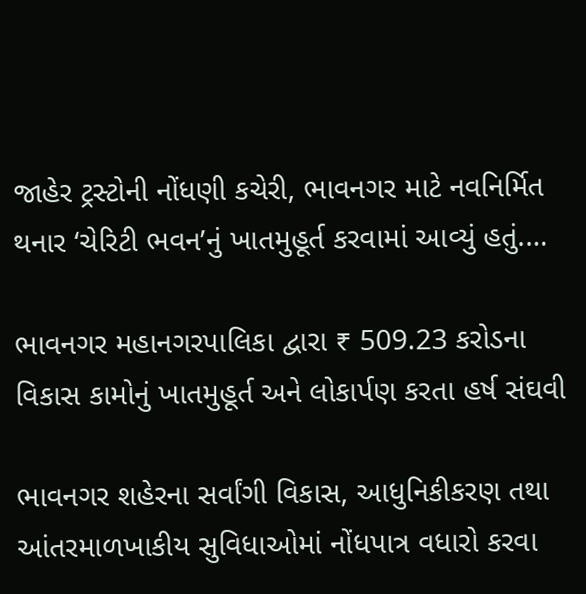જાહેર ટ્રસ્ટોની નોંધણી કચેરી, ભાવનગર માટે નવનિર્મિત થનાર ‘ચેરિટી ભવન’નું ખાતમુહૂર્ત કરવામાં આવ્યું હતું.…

ભાવનગર મહાનગરપાલિકા દ્વારા ₹ 509.23 કરોડના વિકાસ કામોનું ખાતમુહૂર્ત અને લોકાર્પણ કરતા હર્ષ સંઘવી

ભાવનગર શહેરના સર્વાંગી વિકાસ, આધુનિકીકરણ તથા આંતરમાળખાકીય સુવિધાઓમાં નોંધપાત્ર વધારો કરવા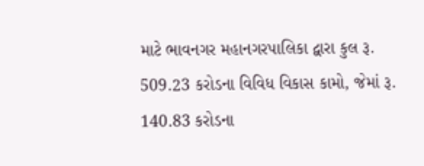માટે ભાવનગર મહાનગરપાલિકા દ્વારા કુલ રૂ. 509.23 કરોડના વિવિધ વિકાસ કામો, જેમાં રૂ. 140.83 કરોડના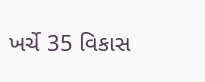ખર્ચે 35 વિકાસ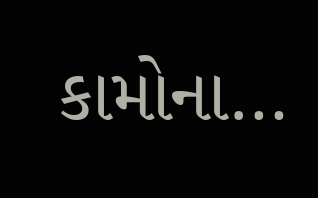કામોના…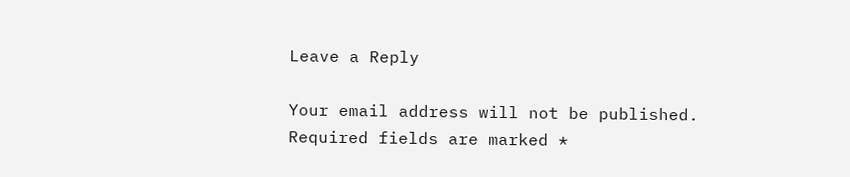Leave a Reply

Your email address will not be published. Required fields are marked *